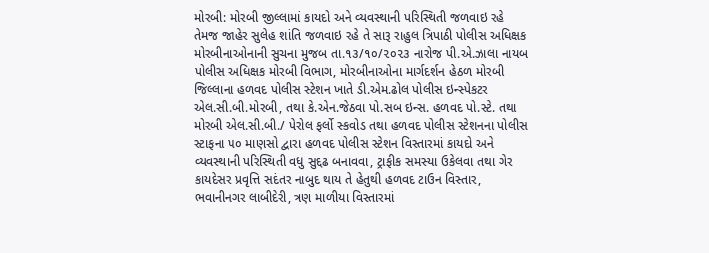મોરબી: મોરબી જીલ્લામાં કાયદો અને વ્યવસ્થાની પરિસ્થિતી જળવાઇ રહે તેમજ જાહેર સુલેહ શાંતિ જળવાઇ રહે તે સારૂ રાહુલ ત્રિપાઠી પોલીસ અધિક્ષક મોરબીનાઓનાની સુચના મુજબ તા.૧૩/૧૦/૨૦૨૩ નારોજ પી.એ.ઝાલા નાયબ પોલીસ અધિક્ષક મોરબી વિભાગ, મોરબીનાઓના માર્ગદર્શન હેઠળ મોરબી જિલ્લાના હળવદ પોલીસ સ્ટેશન ખાતે ડી.એમ.ઢોલ પોલીસ ઇન્સ્પેકટર એલ.સી.બી.મોરબી, તથા કે.એન.જેઠવા પો.સબ ઇન્સ. હળવદ પો.સ્ટે. તથા મોરબી એલ.સી.બી./ પેરોલ ફર્લો સ્કવોડ તથા હળવદ પોલીસ સ્ટેશનના પોલીસ સ્ટાફના ૫૦ માણસો દ્વારા હળવદ પોલીસ સ્ટેશન વિસ્તારમાં કાયદો અને વ્યવસ્થાની પરિસ્થિતી વધુ સુદ્દઢ બનાવવા, ટ્રાફીક સમસ્યા ઉકેલવા તથા ગેર કાયદેસર પ્રવૃત્તિ સદંતર નાબુદ થાય તે હેતુથી હળવદ ટાઉન વિસ્તાર, ભવાનીનગર લાબીદેરી, ત્રણ માળીયા વિસ્તારમાં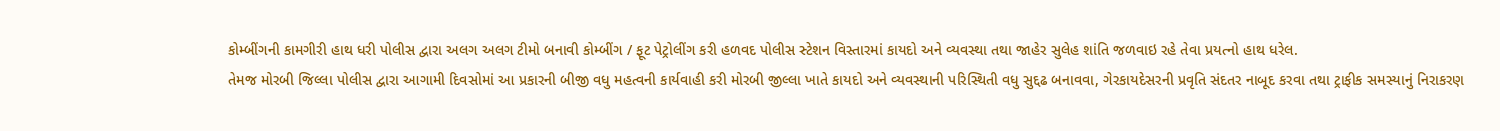કોમ્બીંગની કામગીરી હાથ ધરી પોલીસ દ્વારા અલગ અલગ ટીમો બનાવી કોમ્બીંગ / ફૂટ પેટ્રોલીંગ કરી હળવદ પોલીસ સ્ટેશન વિસ્તારમાં કાયદો અને વ્યવસ્થા તથા જાહેર સુલેહ શાંતિ જળવાઇ રહે તેવા પ્રયત્નો હાથ ધરેલ.
તેમજ મોરબી જિલ્લા પોલીસ દ્વારા આગામી દિવસોમાં આ પ્રકારની બીજી વધુ મહત્વની કાર્યવાહી કરી મોરબી જીલ્લા ખાતે કાયદો અને વ્યવસ્થાની પરિસ્થિતી વધુ સુદ્દઢ બનાવવા, ગેરકાયદેસરની પ્રવૃતિ સંદતર નાબૂદ કરવા તથા ટ્રાફીક સમસ્યાનું નિરાકરણ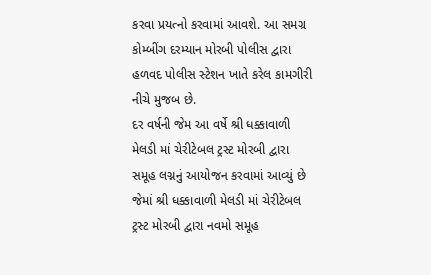કરવા પ્રયત્નો કરવામાં આવશે. આ સમગ્ર કોમ્બીંગ દરમ્યાન મોરબી પોલીસ દ્વારા હળવદ પોલીસ સ્ટેશન ખાતે કરેલ કામગીરી નીચે મુજબ છે.
દર વર્ષની જેમ આ વર્ષે શ્રી ધક્કાવાળી મેલડી માં ચેરીટેબલ ટ્રસ્ટ મોરબી દ્વારા સમૂહ લગ્નનું આયોજન કરવામાં આવ્યું છે જેમાં શ્રી ધક્કાવાળી મેલડી માં ચેરીટેબલ ટ્રસ્ટ મોરબી દ્વારા નવમો સમૂહ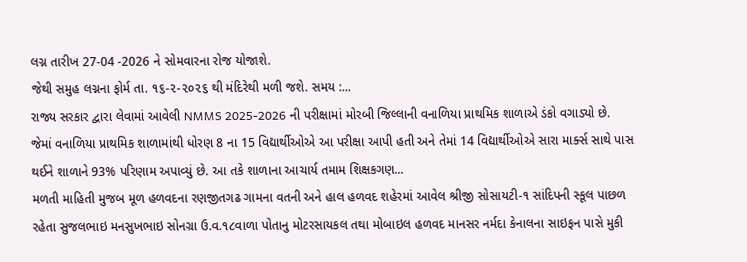લગ્ન તારીખ 27-04 -2026 ને સોમવારના રોજ યોજાશે.
જેથી સમુહ લગ્નના ફોર્મ તા. ૧૬-૨-૨૦૨૬ થી મંદિરેથી મળી જશે. સમય :...
રાજ્ય સરકાર દ્વારા લેવામાં આવેલી NMMS 2025-2026 ની પરીક્ષામાં મોરબી જિલ્લાની વનાળિયા પ્રાથમિક શાળાએ ડંકો વગાડ્યો છે.
જેમાં વનાળિયા પ્રાથમિક શાળામાંથી ધોરણ 8 ના 15 વિદ્યાર્થીઓએ આ પરીક્ષા આપી હતી અને તેમાં 14 વિદ્યાર્થીઓએ સારા માર્ક્સ સાથે પાસ થઈને શાળાને 93% પરિણામ અપાવ્યું છે. આ તકે શાળાના આચાર્ય તમામ શિક્ષકગણ...
મળતી માહિતી મુજબ મૂળ હળવદના રણજીતગઢ ગામના વતની અને હાલ હળવદ શહેરમાં આવેલ શ્રીજી સોસાયટી-૧ સાંદિપની સ્કૂલ પાછળ રહેતા સુજલભાઇ મનસુખભાઇ સોનગ્રા ઉ.વ.૧૮વાળા પોતાનુ મોટરસાયકલ તથા મોબાઇલ હળવદ માનસર નર્મદા કેનાલના સાઇફન પાસે મુકી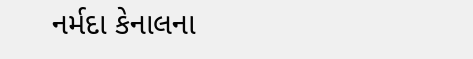નર્મદા કેનાલના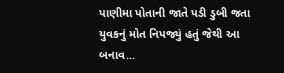પાણીમા પોતાની જાતે પડી ડુબી જતા યુવકનું મોત નિપજ્યું હતું જેથી આ બનાવ...